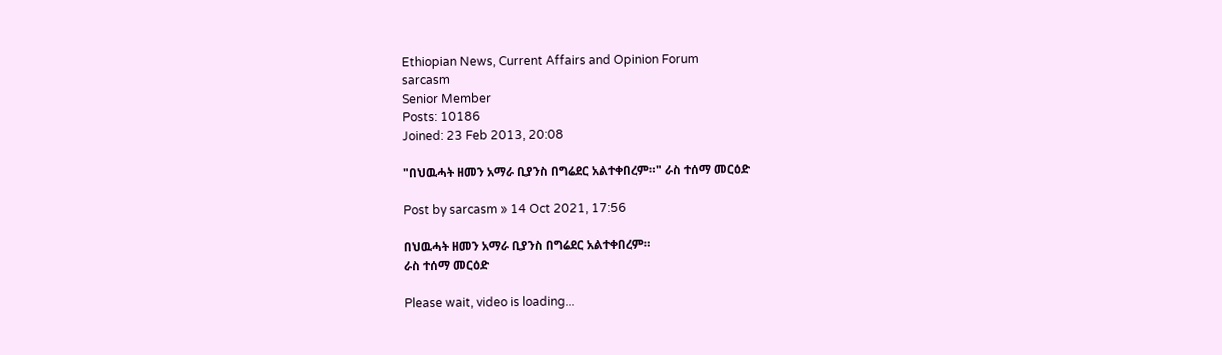Ethiopian News, Current Affairs and Opinion Forum
sarcasm
Senior Member
Posts: 10186
Joined: 23 Feb 2013, 20:08

"በህዉሓት ዘመን አማራ ቢያንስ በግሬደር አልተቀበረም።" ራስ ተሰማ መርዕድ

Post by sarcasm » 14 Oct 2021, 17:56

በህዉሓት ዘመን አማራ ቢያንስ በግሬደር አልተቀበረም።
ራስ ተሰማ መርዕድ

Please wait, video is loading...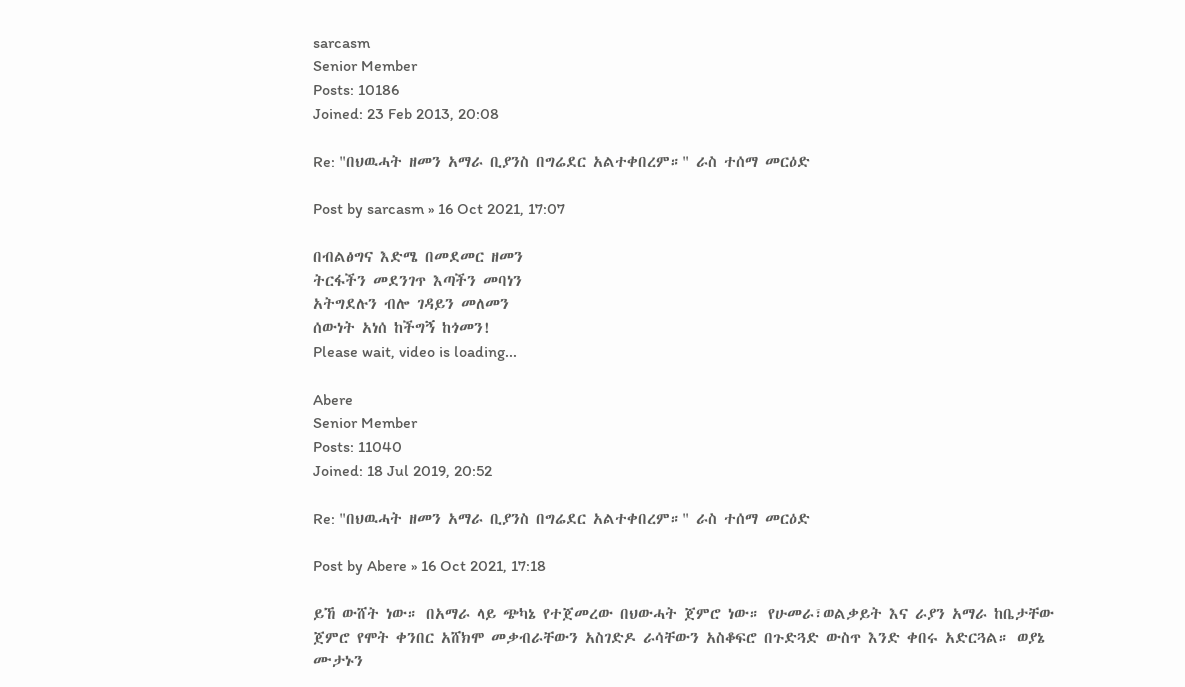sarcasm
Senior Member
Posts: 10186
Joined: 23 Feb 2013, 20:08

Re: "በህዉሓት ዘመን አማራ ቢያንስ በግሬደር አልተቀበረም።" ራስ ተሰማ መርዕድ

Post by sarcasm » 16 Oct 2021, 17:07

በብልፅግና እድሜ በመደመር ዘመን
ትርፋችን መደንገጥ እጣችን መባነን
አትግደሉን ብሎ ገዳይን መለመን
ሰውነት አነሰ ከችግኝ ከጎመን!
Please wait, video is loading...

Abere
Senior Member
Posts: 11040
Joined: 18 Jul 2019, 20:52

Re: "በህዉሓት ዘመን አማራ ቢያንስ በግሬደር አልተቀበረም።" ራስ ተሰማ መርዕድ

Post by Abere » 16 Oct 2021, 17:18

ይኸ ውሸት ነው። በአማራ ላይ ጭካኔ የተጀመረው በህውሓት ጀምሮ ነው። የሁመራ፣ወልቃይት እና ራያን አማራ ከቤታቸው ጀምሮ የሞት ቀንበር አሸክሞ መቃብራቸውን አስገድዶ ራሳቸውን አስቆፍሮ በጉድጓድ ውስጥ እንድ ቀበሩ አድርጓል። ወያኔ ሙታኑን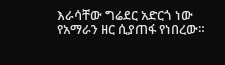እራሳቸው ግሬደር አድርጎ ነው የአማራን ዘር ሲያጠፋ የነበረው።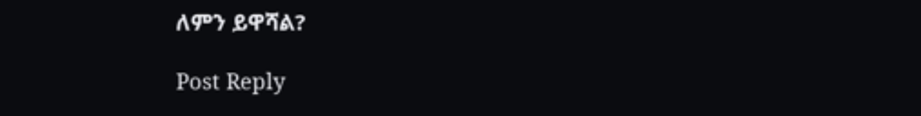ለምን ይዋሻል?

Post Reply